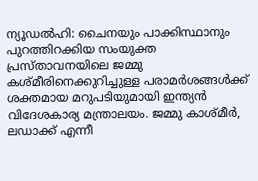ന്യൂഡൽഹി: ചൈനയും പാക്കിസ്ഥാനും പുറത്തിറക്കിയ സംയുക്ത പ്രസ്താവനയിലെ ജമ്മു കശ്മീരിനെക്കുറിച്ചുള്ള പരാമർശങ്ങൾക്ക് ശക്തമായ മറുപടിയുമായി ഇന്ത്യൻ വിദേശകാര്യ മന്ത്രാലയം. ജമ്മു കാശ്മീർ, ലഡാക്ക് എന്നീ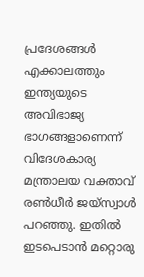പ്രദേശങ്ങൾ എക്കാലത്തും ഇന്ത്യയുടെ അവിഭാജ്യ ഭാഗങ്ങളാണെന്ന് വിദേശകാര്യ മന്ത്രാലയ വക്താവ് രൺധീർ ജയ്സ്വാൾ പറഞ്ഞു. ഇതിൽ ഇടപെടാൻ മറ്റൊരു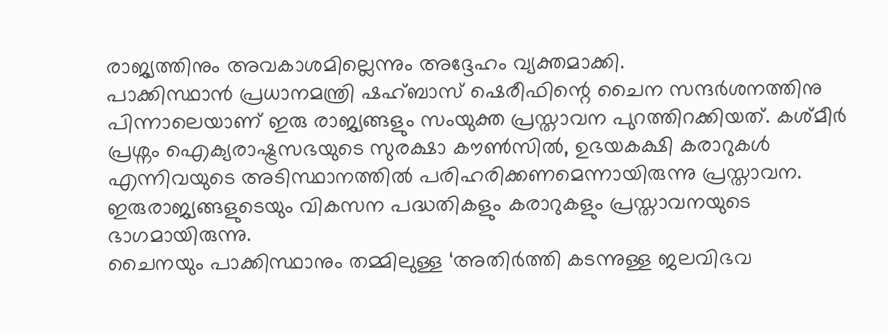രാജ്യത്തിനും അവകാശമില്ലെന്നും അദ്ദേഹം വ്യക്തമാക്കി.
പാക്കിസ്ഥാൻ പ്രധാനമന്ത്രി ഷഹ്ബാസ് ഷെരീഫിന്റെ ചൈന സന്ദർശനത്തിനു പിന്നാലെയാണ് ഇരു രാജ്യങ്ങളും സംയുക്ത പ്രസ്താവന പുറത്തിറക്കിയത്. കശ്മീർ പ്രശ്നം ഐക്യരാഷ്ട്രസഭയുടെ സുരക്ഷാ കൗൺസിൽ, ഉഭയകക്ഷി കരാറുകൾ എന്നിവയുടെ അടിസ്ഥാനത്തിൽ പരിഹരിക്കണമെന്നായിരുന്നു പ്രസ്താവന. ഇരുരാജ്യങ്ങളുടെയും വികസന പദ്ധതികളും കരാറുകളും പ്രസ്താവനയുടെ ഭാഗമായിരുന്നു.
ചൈനയും പാക്കിസ്ഥാനും തമ്മിലുള്ള ‘അതിർത്തി കടന്നുള്ള ജലവിഭവ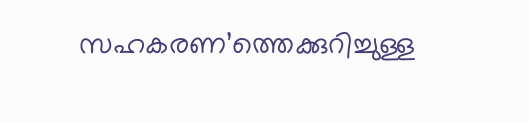സഹകരണ’ത്തെക്കുറിച്ചുള്ള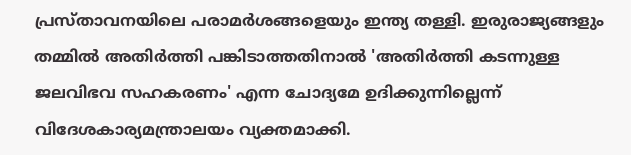പ്രസ്താവനയിലെ പരാമർശങ്ങളെയും ഇന്ത്യ തള്ളി. ഇരുരാജ്യങ്ങളും തമ്മിൽ അതിർത്തി പങ്കിടാത്തതിനാൽ 'അതിർത്തി കടന്നുള്ള ജലവിഭവ സഹകരണം' എന്ന ചോദ്യമേ ഉദിക്കുന്നില്ലെന്ന് വിദേശകാര്യമന്ത്രാലയം വ്യക്തമാക്കി.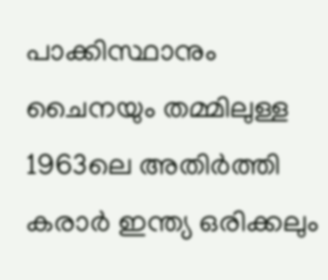പാക്കിസ്ഥാനും ചൈനയും തമ്മിലുള്ള 1963ലെ അതിർത്തി കരാർ ഇന്ത്യ ഒരിക്കലും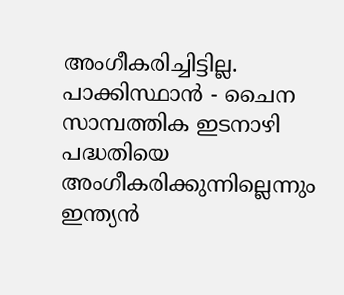അംഗീകരിച്ചിട്ടില്ല. പാക്കിസ്ഥാൻ - ചൈന സാമ്പത്തിക ഇടനാഴി പദ്ധതിയെ അംഗീകരിക്കുന്നില്ലെന്നും ഇന്ത്യൻ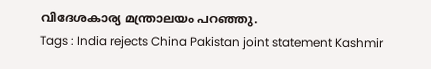വിദേശകാര്യ മന്ത്രാലയം പറഞ്ഞു.
Tags : India rejects China Pakistan joint statement Kashmir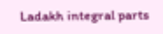Ladakh integral parts